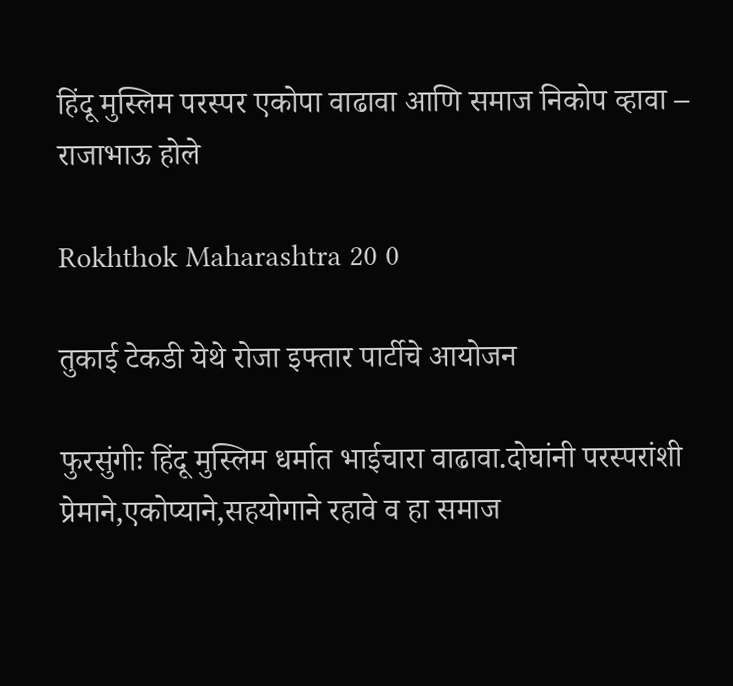हिंदू मुस्लिम परस्पर एकोपा वाढावा आणि समाज निकोप व्हावा – राजाभाऊ होले

Rokhthok Maharashtra 20 0

तुकाई टेकडी येथे रोजा इफ्तार पार्टीचे आयोजन

फुरसुंगीः हिंदू मुस्लिम धर्मात भाईचारा वाढावा.दोघांनी परस्परांशी प्रेमाने,एकोप्याने,सहयोगाने रहावे व हा समाज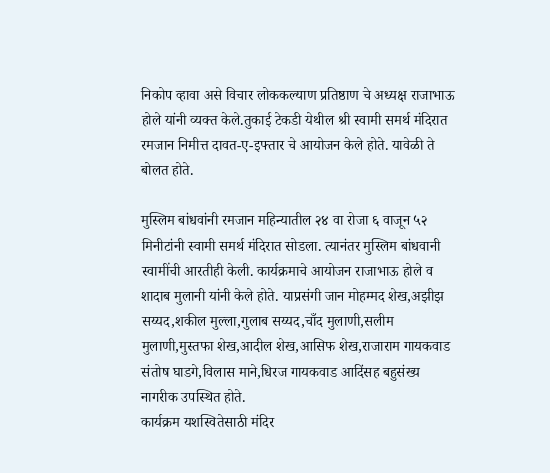निकोप व्हावा असे विचार लोककल्याण प्रतिष्ठाण चे अध्यक्ष राजाभाऊ होले यांनी व्यक्त केले.तुकाई टेकडी येथील श्री स्वामी समर्थ मंदिरात रमजान निमीत्त दावत-ए-इफ्तार चे आयोजन केले होते. यावेळी ते बोलत होते.

मुस्लिम बांधवांनी रमजान महिन्यातील २४ वा रोजा ६ वाजून ५२ मिनीटांनी स्वामी समर्थ मंदिरात सोडला. त्यानंतर मुस्लिम बांधवानी स्वामींची आरतीही केली. कार्यक्रमाचे आयोजन राजाभाऊ होले व शादाब मुलानी यांनी केले होते. याप्रसंगी जान मोहम्मद शेख,अझीझ सय्यद,शकील मुल्ला,गुलाब सय्यद,चाँद मुलाणी,सलीम मुलाणी,मुस्तफा शेख,आदील शेख,आसिफ शेख,राजाराम गायकवाड संतोष घाडगे,विलास माने,धिरज गायकवाड आदिंसह बहुसंख्य नागरीक उपस्थित होते.
कार्यक्रम यशस्वितेसाठी मंदिर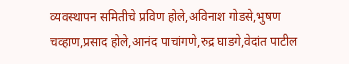व्यवस्थापन समितीचे प्रविण होले,अविनाश गोडसे,भुषण चव्हाण,प्रसाद होले,आनंद पाचांगणे,रुद्र घाडगे,वेदांत पाटील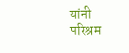यांनी परिश्रम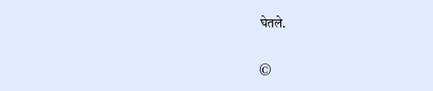घेतले.

©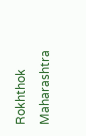Rokhthok Maharashtra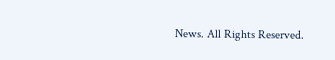News. All Rights Reserved.